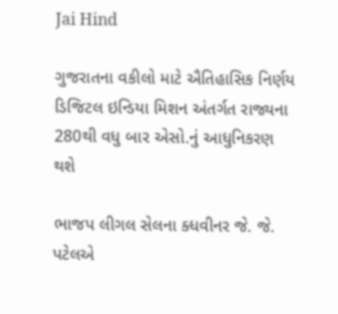Jai Hind

ગુજરાતના વકીલો માટે ઐતિહાસિક નિર્ણય ડિજિટલ ઇન્ડિયા મિશન અંતર્ગત રાજ્યના 280થી વધુ બાર એસો.નું આધુનિકરણ થશે

ભાજપ લીગલ સેલના ક્ધવીનર જે. જે. પટેલએ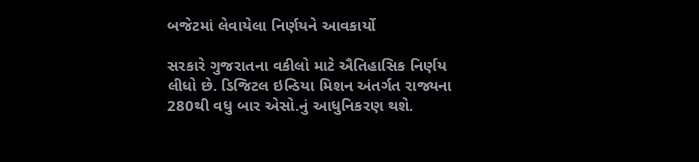બજેટમાં લેવાયેલા નિર્ણયને આવકાર્યો

સરકારે ગુજરાતના વકીલો માટે ઐતિહાસિક નિર્ણય લીધો છે. ડિજિટલ ઇન્ડિયા મિશન અંતર્ગત રાજ્યના 280થી વધુ બાર એસો.નું આધુનિકરણ થશે.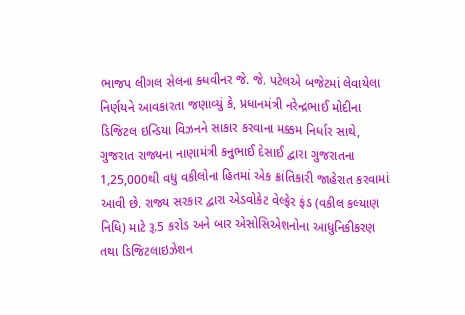ભાજપ લીગલ સેલના ક્ધવીનર જે. જે. પટેલએ બજેટમાં લેવાયેલા નિર્ણયને આવકારતા જણાવ્યું કે, પ્રધાનમંત્રી નરેન્દ્રભાઈ મોદીના ડિજિટલ ઇન્ડિયા વિઝનને સાકાર કરવાના મક્કમ નિર્ધાર સાથે, ગુજરાત રાજ્યના નાણામંત્રી કનુભાઈ દેસાઈ દ્વારા ગુજરાતના 1,25,000થી વધુ વકીલોના હિતમાં એક ક્રાંતિકારી જાહેરાત કરવામાં આવી છે. રાજ્ય સરકાર દ્વારા એડવોકેટ વેલ્ફેર ફંડ (વકીલ કલ્યાણ નિધિ) માટે રૂ.5 કરોડ અને બાર એસોસિએશનોના આધુનિકીકરણ તથા ડિજિટલાઇઝેશન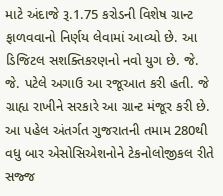માટે અંદાજે રૂ.1.75 કરોડની વિશેષ ગ્રાન્ટ ફાળવવાનો નિર્ણય લેવામાં આવ્યો છે. આ ડિજિટલ સશક્તિકરણનો નવો યુગ છે. જે. જે. પટેલે અગાઉ આ રજૂઆત કરી હતી. જે ગ્રાહ્ય રાખીને સરકારે આ ગ્રાન્ટ મંજૂર કરી છે. આ પહેલ અંતર્ગત ગુજરાતની તમામ 280થી વધુ બાર એસોસિએશનોને ટેકનોલોજીકલ રીતે સજ્જ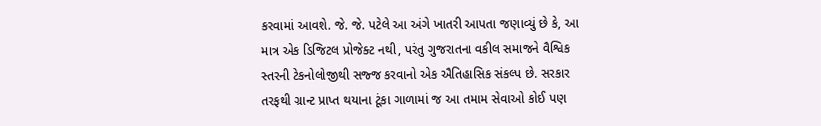કરવામાં આવશે. જે. જે. પટેલે આ અંગે ખાતરી આપતા જણાવ્યું છે કે, આ માત્ર એક ડિજિટલ પ્રોજેક્ટ નથી, પરંતુ ગુજરાતના વકીલ સમાજને વૈશ્વિક સ્તરની ટેકનોલોજીથી સજ્જ કરવાનો એક ઐતિહાસિક સંકલ્પ છે. સરકાર તરફથી ગ્રાન્ટ પ્રાપ્ત થયાના ટૂંકા ગાળામાં જ આ તમામ સેવાઓ કોઈ પણ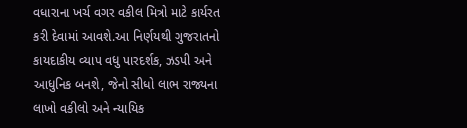વધારાના ખર્ચ વગર વકીલ મિત્રો માટે કાર્યરત કરી દેવામાં આવશે.આ નિર્ણયથી ગુજરાતનો કાયદાકીય વ્યાપ વધુ પારદર્શક, ઝડપી અને આધુનિક બનશે, જેનો સીધો લાભ રાજ્યના લાખો વકીલો અને ન્યાયિક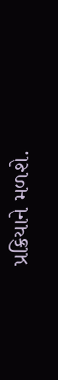પ્રક્રિયાને મળશે.